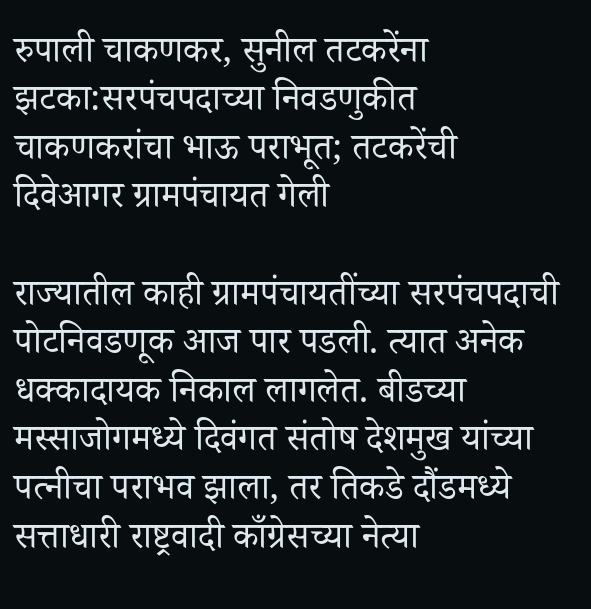रुपाली चाकणकर, सुनील तटकरेंना झटका:सरपंचपदाच्या निवडणुकीत चाकणकरांचा भाऊ पराभूत; तटकरेंची दिवेआगर ग्रामपंचायत गेली

राज्यातील काही ग्रामपंचायतींच्या सरपंचपदाची पोटनिवडणूक आज पार पडली. त्यात अनेक धक्कादायक निकाल लागलेत. बीडच्या मस्साजोगमध्ये दिवंगत संतोष देशमुख यांच्या पत्नीचा पराभव झाला, तर तिकडे दौंडमध्ये सत्ताधारी राष्ट्रवादी काँग्रेसच्या नेत्या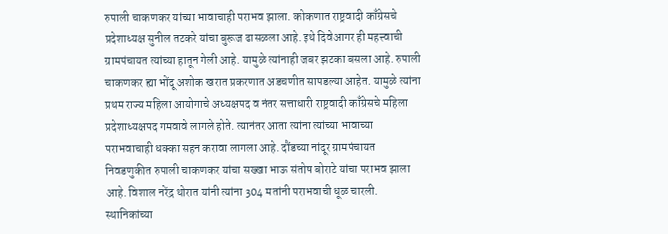रुपाली चाकणकर यांच्या भावाचाही पराभव झाला. कोकणात राष्ट्रवादी काँग्रेसचे प्रदेशाध्यक्ष सुनील तटकरे यांचा बुरूज ढासळला आहे. इथे दिवेआगर ही महत्त्वाची ग्रामपंचायत त्यांच्या हातून गेली आहे. यामुळे त्यांनाही जबर झटका बसला आहे. रुपाली चाकणकर ह्या भोंदू अशोक खरात प्रकरणात अडचणीत सापडल्या आहेत. यामुळे त्यांना प्रथम राज्य महिला आयोगाचे अध्यक्षपद व नंतर सत्ताधारी राष्ट्रवादी काँग्रेसचे महिला प्रदेशाध्यक्षपद गमवावे लागले होते. त्यानंतर आता त्यांना त्यांच्या भावाच्या पराभवाचाही धक्का सहन करावा लागला आहे. दौंडच्या नांदूर ग्रामपंचायत निवडणुकीत रुपाली चाकणकर यांचा सख्खा भाऊ संतोष बोराटे यांचा पराभव झाला आहे. विशाल नरेंद्र थोरात यांनी त्यांना 304 मतांनी पराभवाची धूळ चारली. स्थानिकांच्या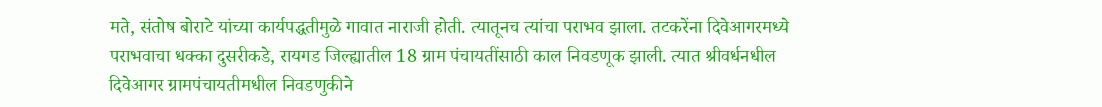मते, संतोष बोराटे यांच्या कार्यपद्धतीमुळे गावात नाराजी होती. त्यातूनच त्यांचा पराभव झाला. तटकरेंना दिवेआगरमध्ये पराभवाचा धक्का दुसरीकडे, रायगड जिल्ह्यातील 18 ग्राम पंचायतींसाठी काल निवडणूक झाली. त्यात श्रीवर्धनधील दिवेआगर ग्रामपंचायतीमधील निवडणुकीने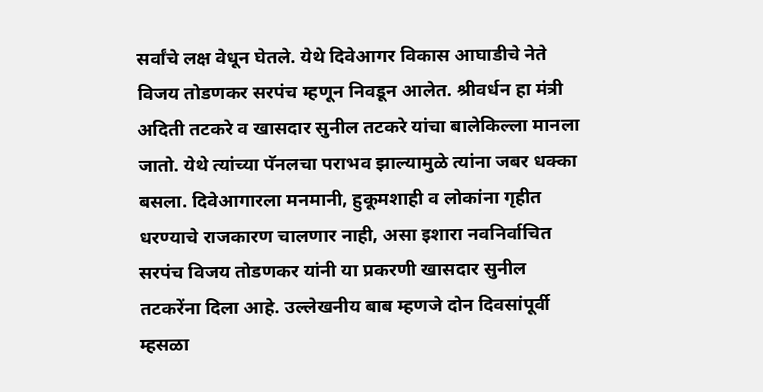सर्वांचे लक्ष वेधून घेतले. येथे दिवेआगर विकास आघाडीचे नेते विजय तोडणकर सरपंच म्हणून निवडून आलेत. श्रीवर्धन हा मंत्री अदिती तटकरे व खासदार सुनील तटकरे यांचा बालेकिल्ला मानला जातो. येथे त्यांच्या पॅनलचा पराभव झाल्यामुळे त्यांना जबर धक्का बसला. दिवेआगारला मनमानी, हुकूमशाही व लोकांना गृहीत धरण्याचे राजकारण चालणार नाही, असा इशारा नवनिर्वाचित सरपंच विजय तोडणकर यांनी या प्रकरणी खासदार सुनील तटकरेंना दिला आहे. उल्लेखनीय बाब म्हणजे दोन दिवसांपूर्वी म्हसळा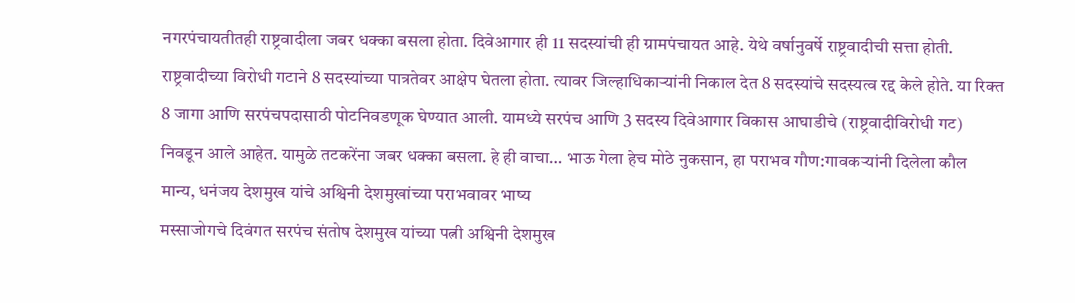नगरपंचायतीतही राष्ट्रवादीला जबर धक्का बसला होता. दिवेआगार ही 11 सदस्यांची ही ग्रामपंचायत आहे. येथे वर्षानुवर्षे राष्ट्रवादीची सत्ता होती. राष्ट्रवादीच्या विरोधी गटाने 8 सदस्यांच्या पात्रतेवर आक्षेप घेतला होता. त्यावर जिल्हाधिकाऱ्यांनी निकाल देत 8 सदस्यांचे सदस्यत्व रद्द केले होते. या रिक्त 8 जागा आणि सरपंचपदासाठी पोटनिवडणूक घेण्यात आली. यामध्ये सरपंच आणि 3 सदस्य दिवेआगार विकास आघाडीचे (राष्ट्रवादीविरोधी गट) निवडून आले आहेत. यामुळे तटकरेंना जबर धक्का बसला. हे ही वाचा… भाऊ गेला हेच मोठे नुकसान, हा पराभव गौण:गावकऱ्यांनी दिलेला कौल मान्य, धनंजय देशमुख यांचे अश्विनी देशमुखांच्या पराभवावर भाष्य
मस्साजोगचे दिवंगत सरपंच संतोष देशमुख यांच्या पत्नी अश्विनी देशमुख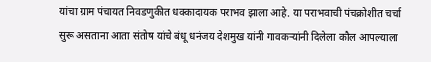यांचा ग्राम पंचायत निवडणुकीत धक्कादायक पराभव झाला आहे. या पराभवाची पंचक्रोशीत चर्चा सुरू असताना आता संतोष यांचे बंधू धनंजय देशमुख यांनी गावकऱ्यांनी दिलेला कौल आपल्याला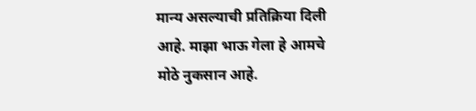मान्य असल्याची प्रतिक्रिया दिली आहे. माझा भाऊ गेला हे आमचे मोठे नुकसान आहे.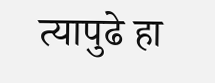त्यापुढे हा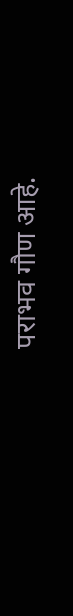पराभव गौण आहे.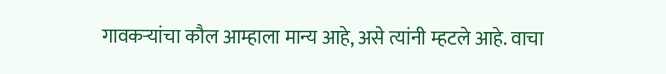गावकऱ्यांचा कौल आम्हाला मान्य आहे, असे त्यांनी म्हटले आहे. वाचा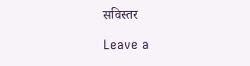सविस्तर

Leave a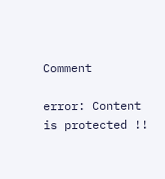Comment

error: Content is protected !!